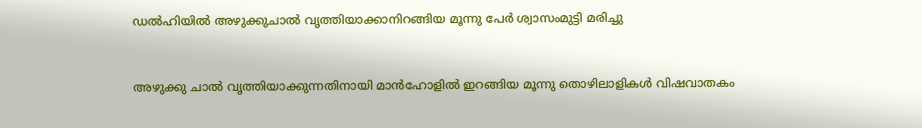ഡല്‍ഹിയില്‍ അഴുക്കുചാല്‍ വൃത്തിയാക്കാനിറങ്ങിയ മൂന്നു പേര്‍ ശ്വാസംമുട്ടി മരിച്ചു


അഴുക്കു ചാല്‍ വൃത്തിയാക്കുന്നതിനായി മാന്‍ഹോളില്‍ ഇറങ്ങിയ മൂന്നു തൊഴിലാളികള്‍ വിഷവാതകം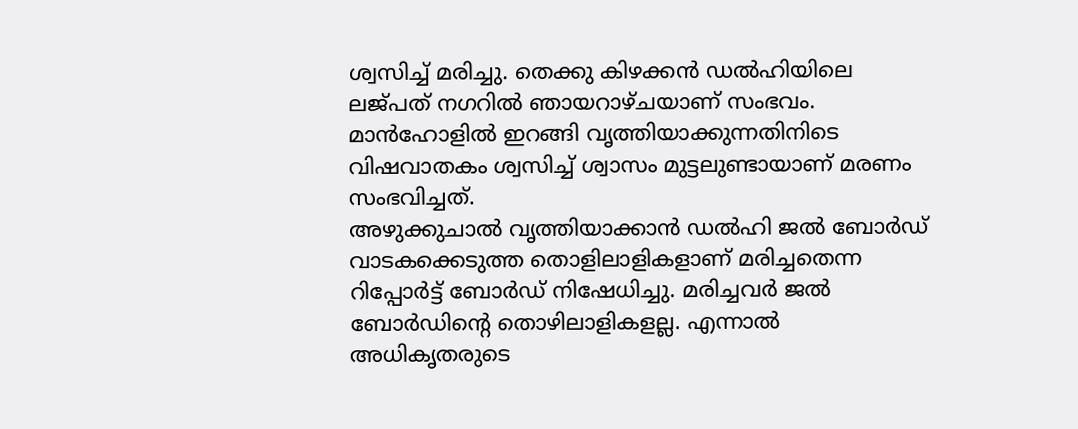ശ്വസിച്ച് മരിച്ചു. തെക്കു കിഴക്കന്‍ ഡല്‍ഹിയിലെ ലജ്പത് നഗറില്‍ ഞായറാഴ്ചയാണ് സംഭവം. മാന്‍ഹോളില്‍ ഇറങ്ങി വൃത്തിയാക്കുന്നതിനിടെ വിഷവാതകം ശ്വസിച്ച് ശ്വാസം മുട്ടലുണ്ടായാണ് മരണം സംഭവിച്ചത്.
അഴുക്കുചാല്‍ വൃത്തിയാക്കാന്‍ ഡല്‍ഹി ജല്‍ ബോര്‍ഡ് വാടകക്കെടുത്ത തൊളിലാളികളാണ് മരിച്ചതെന്ന റിപ്പോര്‍ട്ട് ബോര്‍ഡ് നിഷേധിച്ചു. മരിച്ചവര്‍ ജല്‍ ബോര്‍ഡിന്റെ തൊഴിലാളികളല്ല. എന്നാല്‍ അധികൃതരുടെ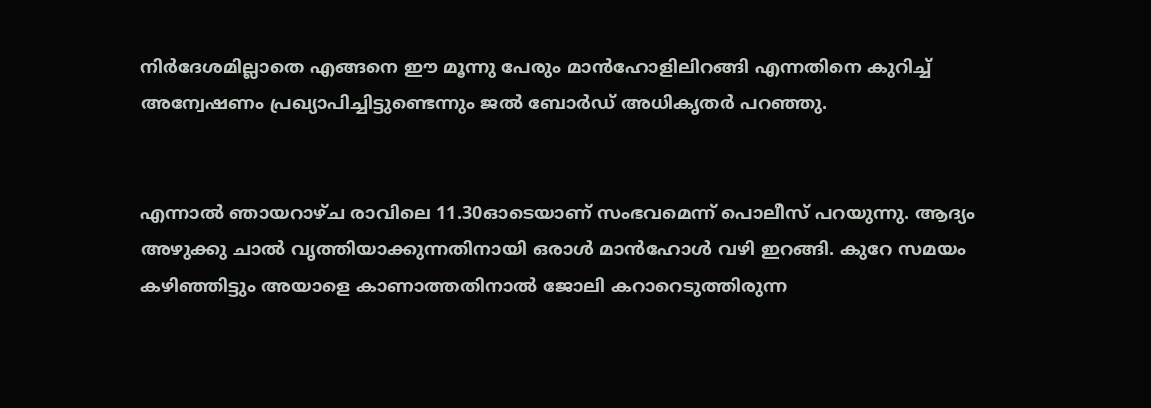നിര്‍ദേശമില്ലാതെ എങ്ങനെ ഈ മൂന്നു പേരും മാന്‍ഹോളിലിറങ്ങി എന്നതിനെ കുറിച്ച് അന്വേഷണം പ്രഖ്യാപിച്ചിട്ടുണ്ടെന്നും ജല്‍ ബോര്‍ഡ് അധികൃതര്‍ പറഞ്ഞു.


എന്നാല്‍ ഞായറാഴ്ച രാവിലെ 11.30ഓടെയാണ് സംഭവമെന്ന് പൊലീസ് പറയുന്നു. ആദ്യം അഴുക്കു ചാല്‍ വൃത്തിയാക്കുന്നതിനായി ഒരാള്‍ മാന്‍ഹോള്‍ വഴി ഇറങ്ങി. കുറേ സമയം കഴിഞ്ഞിട്ടും അയാളെ കാണാത്തതിനാല്‍ ജോലി കറാറെടുത്തിരുന്ന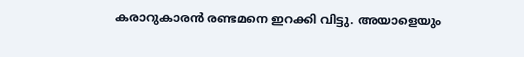കരാറുകാരന്‍ രണ്ടമനെ ഇറക്കി വിട്ടു. അയാളെയും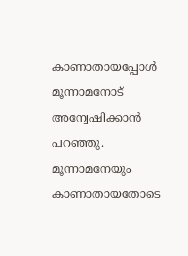കാണാതായപ്പോള്‍ മൂന്നാമനോട് അന്വേഷിക്കാന്‍ പറഞ്ഞു. മൂന്നാമനേയും കാണാതായതോടെ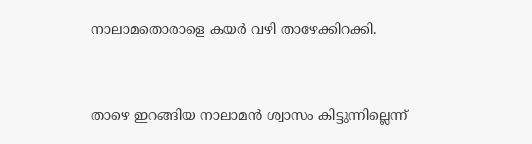നാലാമതൊരാളെ കയര്‍ വഴി താഴേക്കിറക്കി.


താഴെ ഇറങ്ങിയ നാലാമന്‍ ശ്വാസം കിട്ടുന്നില്ലെന്ന്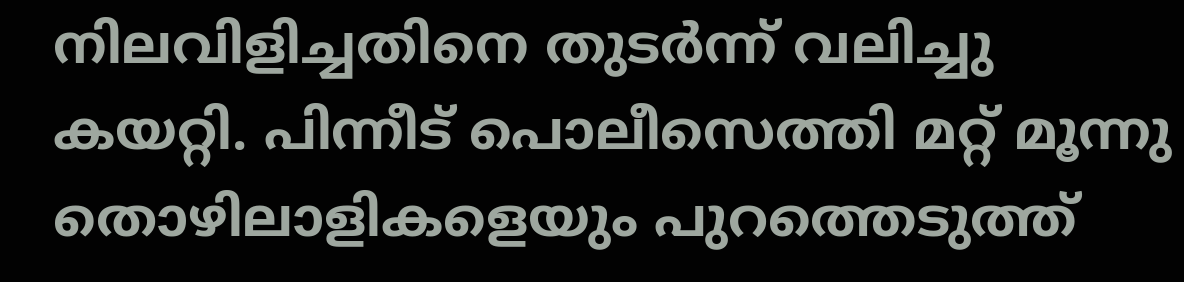നിലവിളിച്ചതിനെ തുടര്‍ന്ന് വലിച്ചു കയറ്റി. പിന്നീട് പൊലീസെത്തി മറ്റ് മൂന്നു തൊഴിലാളികളെയും പുറത്തെടുത്ത്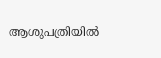ആശുപത്രിയില്‍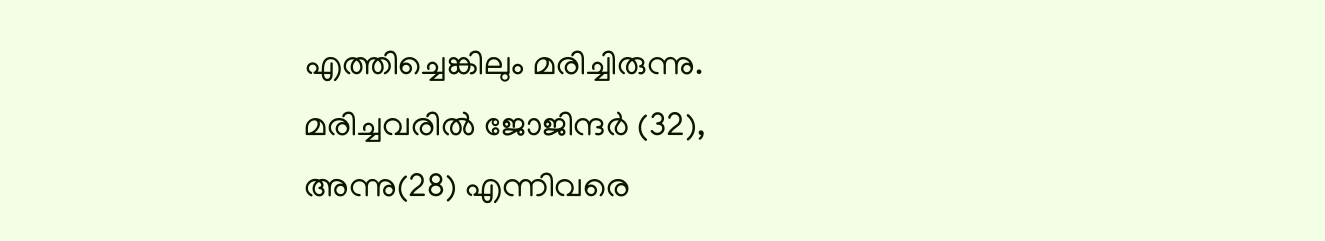എത്തിച്ചെങ്കിലും മരിച്ചിരുന്നു. മരിച്ചവരില്‍ ജോജിന്ദര്‍ (32), അന്നു(28) എന്നിവരെ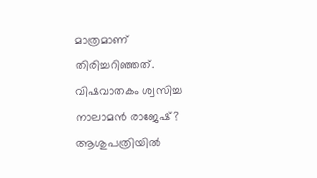മാത്രമാണ് തിരിച്ചറിഞ്ഞത്. വിഷവാതകം ശ്വസിച്ച നാലാമന്‍ രാജേഷ്? ആശുപത്രിയില്‍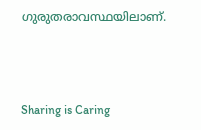ഗുരുതരാവസ്ഥയിലാണ്.



Sharing is Caring